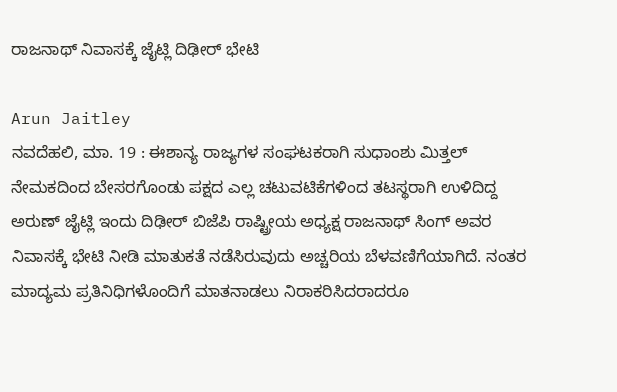ರಾಜನಾಥ್ ನಿವಾಸಕ್ಕೆ ಜೈಟ್ಲಿ ದಿಢೀರ್ ಭೇಟಿ

Arun Jaitley
ನವದೆಹಲಿ, ಮಾ. 19 : ಈಶಾನ್ಯ ರಾಜ್ಯಗಳ ಸಂಘಟಕರಾಗಿ ಸುಧಾಂಶು ಮಿತ್ತಲ್ ನೇಮಕದಿಂದ ಬೇಸರಗೊಂಡು ಪಕ್ಷದ ಎಲ್ಲ ಚಟುವಟಿಕೆಗಳಿಂದ ತಟಸ್ಥರಾಗಿ ಉಳಿದಿದ್ದ ಅರುಣ್ ಜೈಟ್ಲಿ ಇಂದು ದಿಢೀರ್ ಬಿಜೆಪಿ ರಾಷ್ಟ್ರೀಯ ಅಧ್ಯಕ್ಷ ರಾಜನಾಥ್ ಸಿಂಗ್ ಅವರ ನಿವಾಸಕ್ಕೆ ಭೇಟಿ ನೀಡಿ ಮಾತುಕತೆ ನಡೆಸಿರುವುದು ಅಚ್ಚರಿಯ ಬೆಳವಣಿಗೆಯಾಗಿದೆ. ನಂತರ ಮಾದ್ಯಮ ಪ್ರತಿನಿಧಿಗಳೊಂದಿಗೆ ಮಾತನಾಡಲು ನಿರಾಕರಿಸಿದರಾದರೂ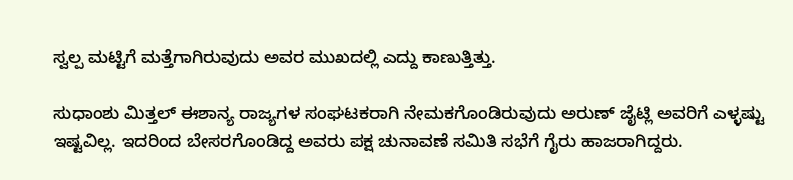ಸ್ವಲ್ಪ ಮಟ್ಟಿಗೆ ಮತ್ತೆಗಾಗಿರುವುದು ಅವರ ಮುಖದಲ್ಲಿ ಎದ್ದು ಕಾಣುತ್ತಿತ್ತು.

ಸುಧಾಂಶು ಮಿತ್ತಲ್ ಈಶಾನ್ಯ ರಾಜ್ಯಗಳ ಸಂಘಟಕರಾಗಿ ನೇಮಕಗೊಂಡಿರುವುದು ಅರುಣ್ ಜೈಟ್ಲಿ ಅವರಿಗೆ ಎಳ್ಳಷ್ಟು ಇಷ್ಟವಿಲ್ಲ. ಇದರಿಂದ ಬೇಸರಗೊಂಡಿದ್ದ ಅವರು ಪಕ್ಷ ಚುನಾವಣೆ ಸಮಿತಿ ಸಭೆಗೆ ಗೈರು ಹಾಜರಾಗಿದ್ದರು.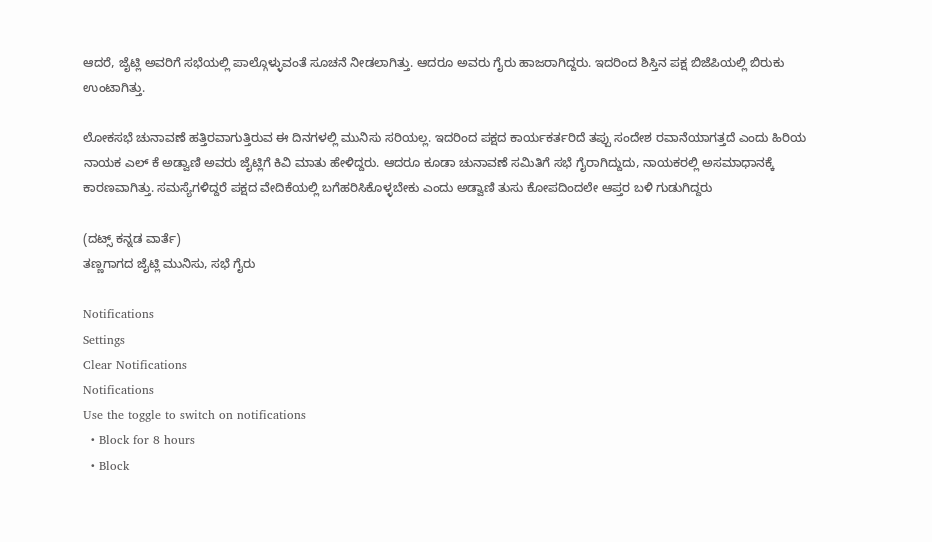ಆದರೆ, ಜೈಟ್ಲಿ ಅವರಿಗೆ ಸಭೆಯಲ್ಲಿ ಪಾಲ್ಗೊಳ್ಳುವಂತೆ ಸೂಚನೆ ನೀಡಲಾಗಿತ್ತು. ಆದರೂ ಅವರು ಗೈರು ಹಾಜರಾಗಿದ್ದರು. ಇದರಿಂದ ಶಿಸ್ತಿನ ಪಕ್ಷ ಬಿಜೆಪಿಯಲ್ಲಿ ಬಿರುಕು ಉಂಟಾಗಿತ್ತು.

ಲೋಕಸಭೆ ಚುನಾವಣೆ ಹತ್ತಿರವಾಗುತ್ತಿರುವ ಈ ದಿನಗಳಲ್ಲಿ ಮುನಿಸು ಸರಿಯಲ್ಲ. ಇದರಿಂದ ಪಕ್ಷದ ಕಾರ್ಯಕರ್ತರಿದೆ ತಪ್ಪು ಸಂದೇಶ ರವಾನೆಯಾಗತ್ತದೆ ಎಂದು ಹಿರಿಯ ನಾಯಕ ಎಲ್ ಕೆ ಅಡ್ವಾಣಿ ಅವರು ಜೈಟ್ಲಿಗೆ ಕಿವಿ ಮಾತು ಹೇಳಿದ್ದರು. ಆದರೂ ಕೂಡಾ ಚುನಾವಣೆ ಸಮಿತಿಗೆ ಸಭೆ ಗೈರಾಗಿದ್ದುದು, ನಾಯಕರಲ್ಲಿ ಅಸಮಾಧಾನಕ್ಕೆ ಕಾರಣವಾಗಿತ್ತು. ಸಮಸ್ಯೆಗಳಿದ್ದರೆ ಪಕ್ಷದ ವೇದಿಕೆಯಲ್ಲಿ ಬಗೆಹರಿಸಿಕೊಳ್ಳಬೇಕು ಎಂದು ಅಡ್ವಾಣಿ ತುಸು ಕೋಪದಿಂದಲೇ ಆಪ್ತರ ಬಳಿ ಗುಡುಗಿದ್ದರು

(ದಟ್ಸ್ ಕನ್ನಡ ವಾರ್ತೆ)
ತಣ್ಣಗಾಗದ ಜೈಟ್ಲಿ ಮುನಿಸು, ಸಭೆ ಗೈರು

Notifications
Settings
Clear Notifications
Notifications
Use the toggle to switch on notifications
  • Block for 8 hours
  • Block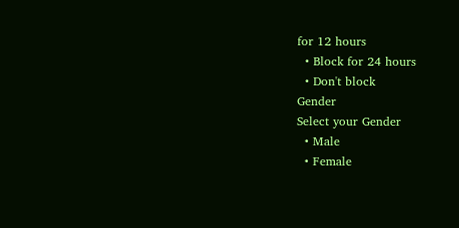for 12 hours
  • Block for 24 hours
  • Don't block
Gender
Select your Gender
  • Male
  • Female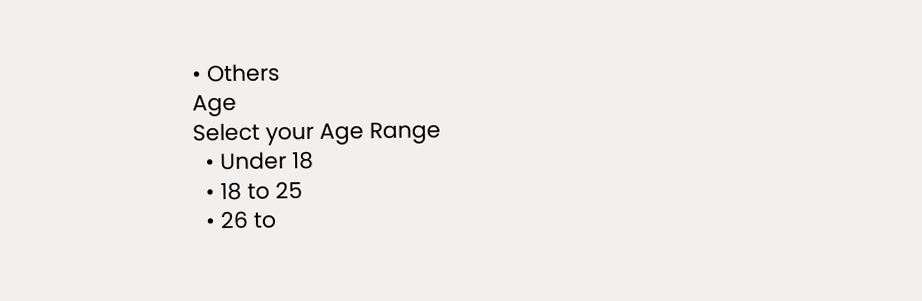• Others
Age
Select your Age Range
  • Under 18
  • 18 to 25
  • 26 to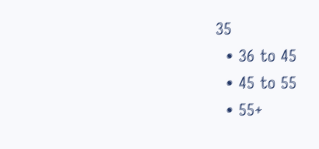35
  • 36 to 45
  • 45 to 55
  • 55+